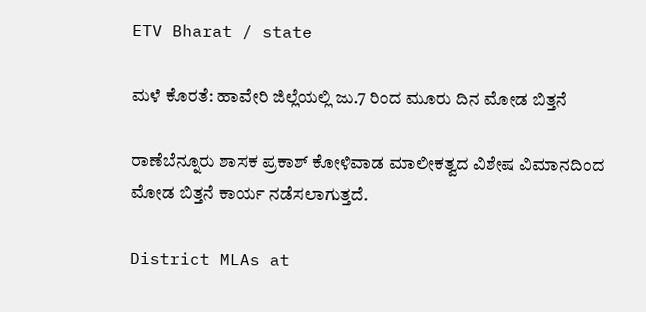ETV Bharat / state

ಮಳೆ ಕೊರತೆ: ಹಾವೇರಿ ಜಿಲ್ಲೆಯಲ್ಲಿ ಜು.7 ರಿಂದ ಮೂರು ದಿನ ಮೋಡ ಬಿತ್ತನೆ

ರಾಣೆಬೆನ್ನೂರು ಶಾಸಕ ಪ್ರಕಾಶ್ ಕೋಳಿವಾಡ ಮಾಲೀಕತ್ವದ ವಿಶೇಷ ವಿಮಾನದಿಂದ ಮೋಡ ಬಿತ್ತನೆ ಕಾರ್ಯ ನಡೆಸಲಾಗುತ್ತದೆ.

District MLAs at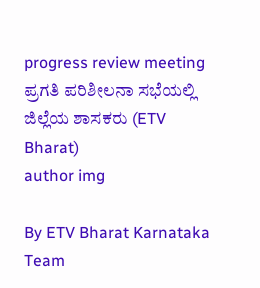progress review meeting
ಪ್ರಗತಿ ಪರಿಶೀಲನಾ ಸಭೆಯಲ್ಲಿ ಜಿಲ್ಲೆಯ ಶಾಸಕರು (ETV Bharat)
author img

By ETV Bharat Karnataka Team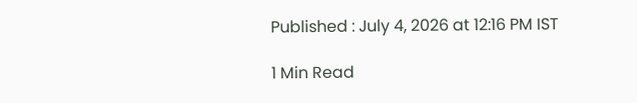Published : July 4, 2026 at 12:16 PM IST

1 Min Read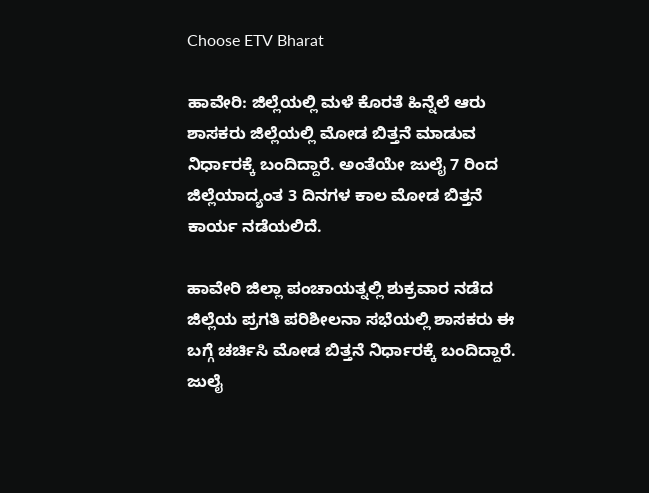Choose ETV Bharat

ಹಾವೇರಿ: ಜಿಲ್ಲೆಯಲ್ಲಿ ಮಳೆ ಕೊರತೆ ಹಿನ್ನೆಲೆ ಆರು ಶಾಸಕರು ಜಿಲ್ಲೆಯಲ್ಲಿ ಮೋಡ‌ ಬಿತ್ತನೆ ಮಾಡುವ ನಿರ್ಧಾರಕ್ಕೆ‌ ಬಂದಿದ್ದಾರೆ. ಅಂತೆಯೇ ಜುಲೈ 7 ರಿಂದ ಜಿಲ್ಲೆಯಾದ್ಯಂತ 3 ದಿನಗಳ ಕಾಲ ಮೋಡ ಬಿತ್ತನೆ ಕಾರ್ಯ ನಡೆಯಲಿದೆ.

ಹಾವೇರಿ ಜಿಲ್ಲಾ ಪಂಚಾಯತ್ನಲ್ಲಿ ಶುಕ್ರವಾರ ನಡೆದ ಜಿಲ್ಲೆಯ‌ ಪ್ರಗತಿ ಪರಿಶೀಲನಾ ಸಭೆಯಲ್ಲಿ ಶಾಸಕರು ಈ ಬಗ್ಗೆ ಚರ್ಚಿಸಿ ಮೋಡ ಬಿತ್ತನೆ ನಿರ್ಧಾರಕ್ಕೆ ಬಂದಿದ್ದಾರೆ. ಜುಲೈ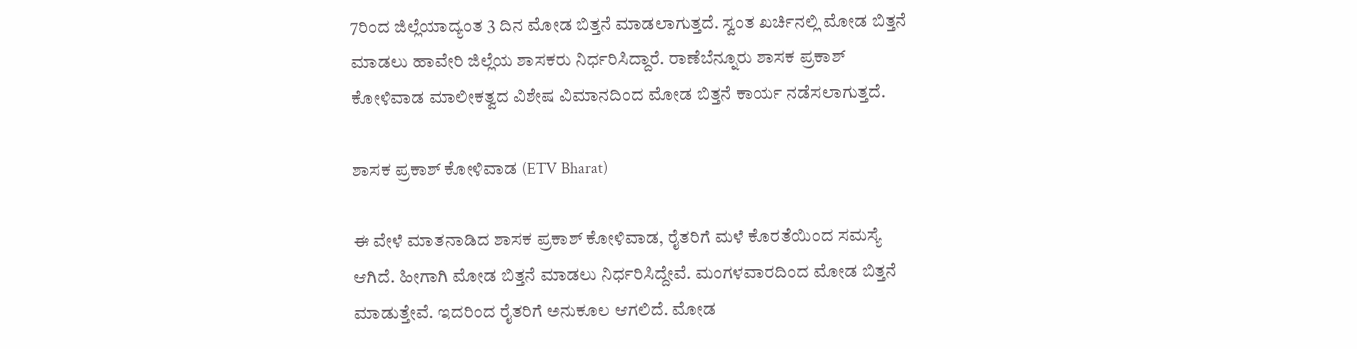7ರಿಂದ ಜಿಲ್ಲೆಯಾದ್ಯಂತ 3 ದಿನ ಮೋಡ ಬಿತ್ತನೆ ಮಾಡಲಾಗುತ್ತದೆ. ಸ್ವಂತ ಖರ್ಚಿನಲ್ಲಿ ಮೋಡ ಬಿತ್ತನೆ ಮಾಡಲು ಹಾವೇರಿ ಜಿಲ್ಲೆಯ‌ ಶಾಸಕರು‌ ನಿರ್ಧರಿಸಿದ್ದಾರೆ. ರಾಣೆಬೆನ್ನೂರು ಶಾಸಕ ಪ್ರಕಾಶ್ ಕೋಳಿವಾಡ ಮಾಲೀಕತ್ವದ ವಿಶೇಷ ವಿಮಾನದಿಂದ ಮೋಡ ಬಿತ್ತನೆ ಕಾರ್ಯ ನಡೆಸಲಾಗುತ್ತದೆ.

ಶಾಸಕ ಪ್ರಕಾಶ್ ಕೋಳಿವಾಡ (ETV Bharat)

ಈ ವೇಳೆ ಮಾತನಾಡಿದ ಶಾಸಕ ಪ್ರಕಾಶ್ ಕೋಳಿವಾಡ, ರೈತರಿಗೆ ಮಳೆ ಕೊರತೆಯಿಂದ ಸಮಸ್ಯೆ ಆಗಿದೆ. ಹೀಗಾಗಿ ಮೋಡ ಬಿತ್ತನೆ ಮಾಡಲು ನಿರ್ಧರಿಸಿದ್ದೇವೆ. ಮಂಗಳವಾರದಿಂದ ಮೋಡ ಬಿತ್ತನೆ ಮಾಡುತ್ತೇವೆ. ಇದರಿಂದ ರೈತರಿಗೆ ಅನುಕೂಲ ಆಗಲಿದೆ. ಮೋಡ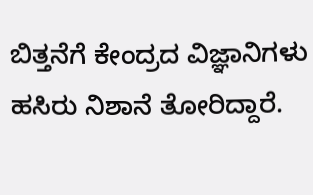ಬಿತ್ತನೆಗೆ ಕೇಂದ್ರದ ವಿಜ್ಞಾನಿಗಳು ಹಸಿರು ನಿಶಾನೆ ತೋರಿದ್ದಾರೆ‌.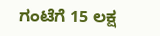ಗಂಟೆಗೆ 15 ಲಕ್ಷ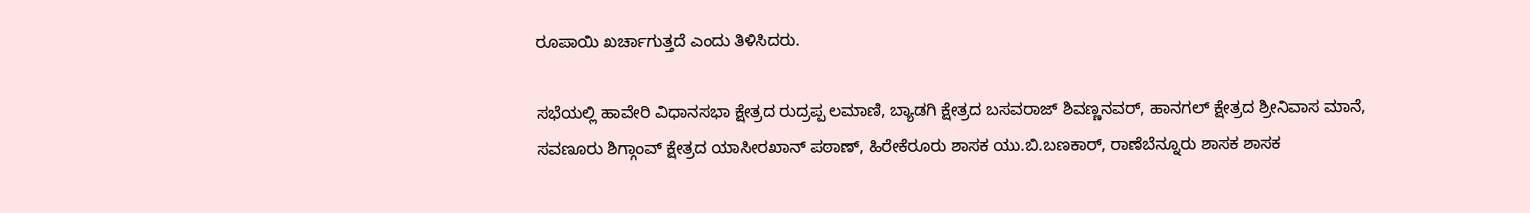ರೂಪಾಯಿ ಖರ್ಚಾಗುತ್ತದೆ ಎಂದು ತಿಳಿಸಿದರು.

ಸಭೆಯಲ್ಲಿ ಹಾವೇರಿ ವಿಧಾನಸಭಾ ಕ್ಷೇತ್ರದ ರುದ್ರಪ್ಪ ಲಮಾಣಿ, ಬ್ಯಾಡಗಿ ಕ್ಷೇತ್ರದ ಬಸವರಾಜ್ ಶಿವಣ್ಣನವರ್, ಹಾನಗಲ್ ಕ್ಷೇತ್ರದ ಶ್ರೀನಿವಾಸ ಮಾನೆ, ಸವಣೂರು ಶಿಗ್ಗಾಂವ್‌ ಕ್ಷೇತ್ರದ ಯಾಸೀರಖಾನ್ ಪಠಾಣ್, ಹಿರೇಕೆರೂರು ಶಾಸಕ ಯು.ಬಿ.ಬಣಕಾರ್, ರಾಣೆಬೆನ್ನೂರು ಶಾಸಕ ಶಾಸಕ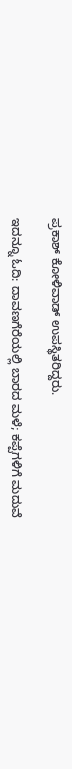ಪ್ರಕಾಶ್ ಕೋಳಿವಾಡ್ ಉಪಸ್ಥಿತರಿದ್ದರು.

ಇದನ್ನೂ ಓದಿ: ದಾವಣಗೆರೆಯಲ್ಲಿ ಬಾರದ ಮಳೆ; ಕಪ್ಪೆಗಳಿಗೆ ಮದುವೆ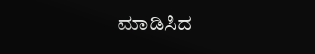ಮಾಡಿಸಿದ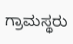ಗ್ರಾಮಸ್ಥರು